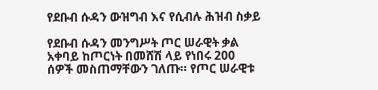የደቡብ ሱዳን ውዝግብ እና የሲብሉ ሕዝብ ስቃይ

የደቡብ ሱዳን መንግሥት ጦር ሠራዊት ቃል አቀባይ ከጦርነት በመሸሽ ላይ የነበሩ 200 ሰዎች መስጠማቸውን ገለጡ። የጦር ሠራዊቱ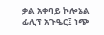ቃል አቀባይ ኮሎኔል ፊሊፕ አጉዔር፤ ነጭ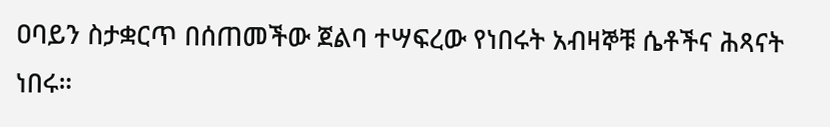ዐባይን ስታቋርጥ በሰጠመችው ጀልባ ተሣፍረው የነበሩት አብዛኞቹ ሴቶችና ሕጻናት ነበሩ።